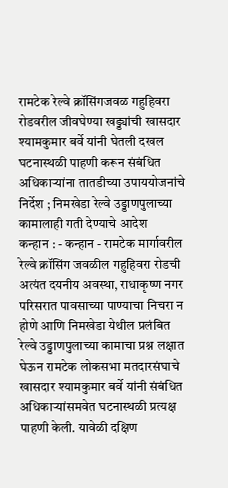रामटेक रेल्वे क्रॉसिंगजवळ गहुहिवरा रोडवरील जीवघेण्या खड्ड्यांची खासदार श्यामकुमार बर्वे यांनी घेतली दखल
घटनास्थळी पाहणी करून संबंधित अधिकाऱ्यांना तातडीच्या उपाययोजनांचे निर्देश ; निमखेडा रेल्वे उड्डाणपुलाच्या कामालाही गती देण्याचे आदेश
कन्हान : - कन्हान - रामटेक मार्गावरील रेल्वे क्रॉसिंग जवळील गहुहिवरा रोडची अत्यंत दयनीय अवस्था, राधाकृष्ण नगर परिसरात पावसाच्या पाण्याचा निचरा न होणे आणि निमखेडा येथील प्रलंबित रेल्वे उड्डाणपुलाच्या कामाचा प्रश्न लक्षात घेऊन रामटेक लोकसभा मतदारसंघाचे खासदार श्यामकुमार बर्वे यांनी संबंधित अधिकाऱ्यांसमवेत घटनास्थळी प्रत्यक्ष पाहणी केली. यावेळी दक्षिण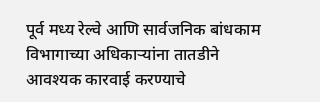पूर्व मध्य रेल्वे आणि सार्वजनिक बांधकाम विभागाच्या अधिकाऱ्यांना तातडीने आवश्यक कारवाई करण्याचे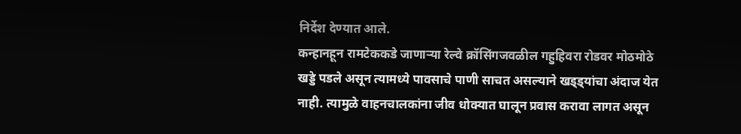निर्देश देण्यात आले.
कन्हानहून रामटेककडे जाणाऱ्या रेल्वे क्रॉसिंगजवळील गहुहिवरा रोडवर मोठमोठे खड्डे पडले असून त्यामध्ये पावसाचे पाणी साचत असल्याने खड्ड्यांचा अंदाज येत नाही. त्यामुळे वाहनचालकांना जीव धोक्यात घालून प्रवास करावा लागत असून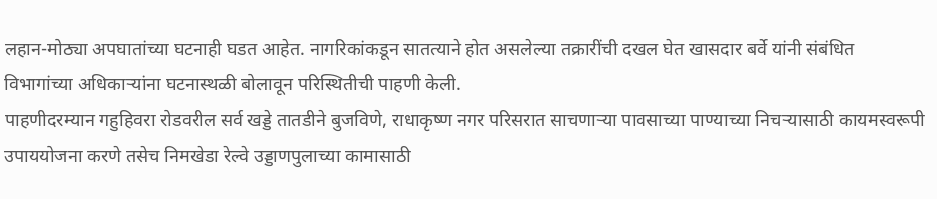लहान-मोठ्या अपघातांच्या घटनाही घडत आहेत. नागरिकांकडून सातत्याने होत असलेल्या तक्रारींची दखल घेत खासदार बर्वे यांनी संबंधित विभागांच्या अधिकाऱ्यांना घटनास्थळी बोलावून परिस्थितीची पाहणी केली.
पाहणीदरम्यान गहुहिवरा रोडवरील सर्व खड्डे तातडीने बुजविणे, राधाकृष्ण नगर परिसरात साचणाऱ्या पावसाच्या पाण्याच्या निचऱ्यासाठी कायमस्वरूपी उपाययोजना करणे तसेच निमखेडा रेल्वे उड्डाणपुलाच्या कामासाठी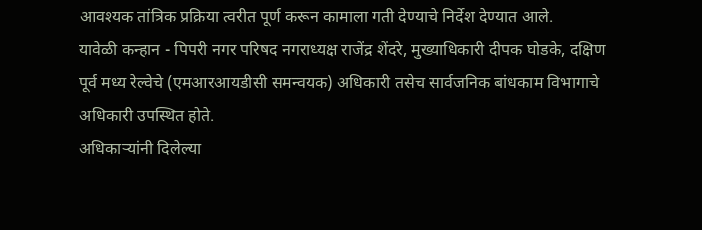आवश्यक तांत्रिक प्रक्रिया त्वरीत पूर्ण करून कामाला गती देण्याचे निर्देश देण्यात आले.
यावेळी कन्हान - पिपरी नगर परिषद नगराध्यक्ष राजेंद्र शेंदरे, मुख्याधिकारी दीपक घोडके, दक्षिण पूर्व मध्य रेल्वेचे (एमआरआयडीसी समन्वयक) अधिकारी तसेच सार्वजनिक बांधकाम विभागाचे अधिकारी उपस्थित होते.
अधिकाऱ्यांनी दिलेल्या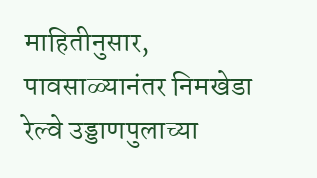माहितीनुसार, पावसाळ्यानंतर निमखेडा रेल्वे उड्डाणपुलाच्या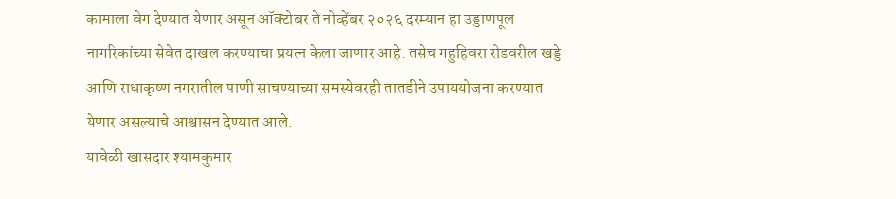कामाला वेग देण्यात येणार असून ऑक्टोबर ते नोव्हेंबर २०२६ दरम्यान हा उड्डाणपूल नागरिकांच्या सेवेत दाखल करण्याचा प्रयत्न केला जाणार आहे. तसेच गहुहिवरा रोडवरील खड्डे आणि राधाकृष्ण नगरातील पाणी साचण्याच्या समस्येवरही तातडीने उपाययोजना करण्यात येणार असल्याचे आश्वासन देण्यात आले.
यावेळी खासदार श्यामकुमार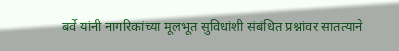बर्वे यांनी नागरिकांच्या मूलभूत सुविधांशी संबंधित प्रश्नांवर सातत्याने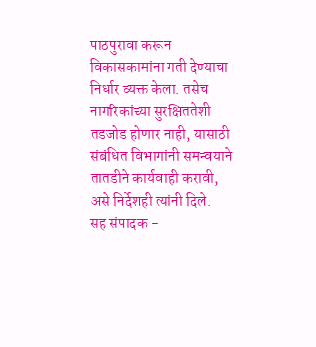पाठपुरावा करून विकासकामांना गती देण्याचा निर्धार व्यक्त केला. तसेच नागरिकांच्या सुरक्षिततेशी तडजोड होणार नाही, यासाठी संबंधित विभागांनी समन्वयाने तातडीने कार्यवाही करावी, असे निर्देशही त्यांनी दिले.
सह संपादक -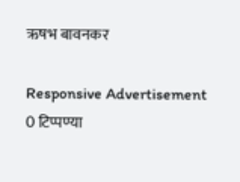ऋषभ बावनकर

Responsive Advertisement
0 टिप्पण्या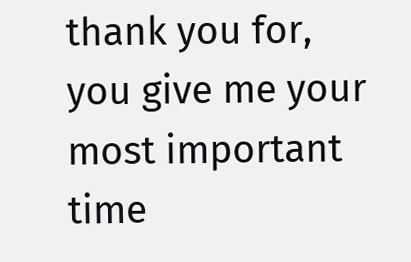thank you for, you give me your most important time